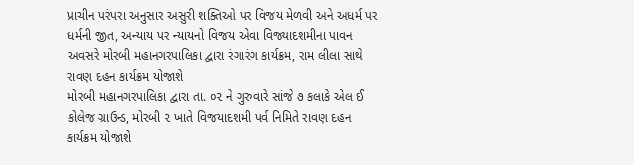પ્રાચીન પરંપરા અનુસાર અસુરી શક્તિઓ પર વિજય મેળવી અને અધર્મ પર ધર્મની જીત, અન્યાય પર ન્યાયનો વિજય એવા વિજ્યાદશમીના પાવન અવસરે મોરબી મહાનગરપાલિકા દ્વારા રંગારંગ કાર્યક્રમ, રામ લીલા સાથે રાવણ દહન કાર્યક્રમ યોજાશે
મોરબી મહાનગરપાલિકા દ્વારા તા. ૦૨ ને ગુરુવારે સાંજે ૭ કલાકે એલ ઈ કોલેજ ગ્રાઉન્ડ, મોરબી ૨ ખાતે વિજયાદશમી પર્વ નિમિતે રાવણ દહન કાર્યક્રમ યોજાશે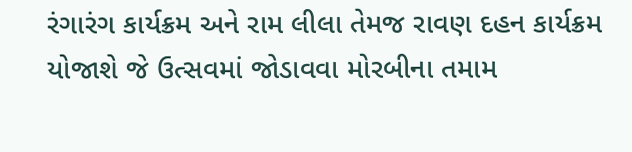રંગારંગ કાર્યક્રમ અને રામ લીલા તેમજ રાવણ દહન કાર્યક્રમ યોજાશે જે ઉત્સવમાં જોડાવવા મોરબીના તમામ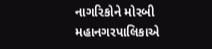નાગરિકોને મોરબી મહાનગરપાલિકાએ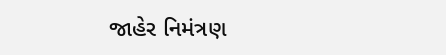જાહેર નિમંત્રણ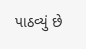પાઠવ્યું છે